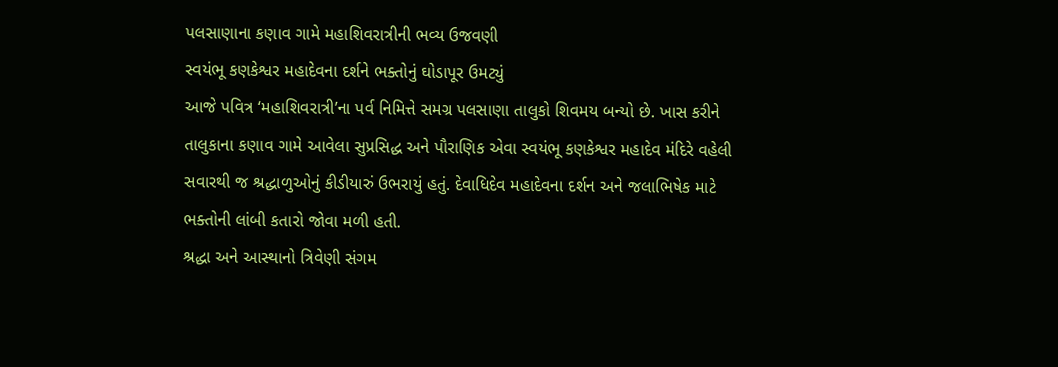પલસાણાના કણાવ ગામે મહાશિવરાત્રીની ભવ્ય ઉજવણી
સ્વયંભૂ કણકેશ્વર મહાદેવના દર્શને ભક્તોનું ઘોડાપૂર ઉમટ્યું
આજે પવિત્ર ‘મહાશિવરાત્રી’ના પર્વ નિમિત્તે સમગ્ર પલસાણા તાલુકો શિવમય બન્યો છે. ખાસ કરીને તાલુકાના કણાવ ગામે આવેલા સુપ્રસિદ્ધ અને પૌરાણિક એવા સ્વયંભૂ કણકેશ્વર મહાદેવ મંદિરે વહેલી સવારથી જ શ્રદ્ધાળુઓનું કીડીયારું ઉભરાયું હતું. દેવાધિદેવ મહાદેવના દર્શન અને જલાભિષેક માટે ભક્તોની લાંબી કતારો જોવા મળી હતી.
શ્રદ્ધા અને આસ્થાનો ત્રિવેણી સંગમ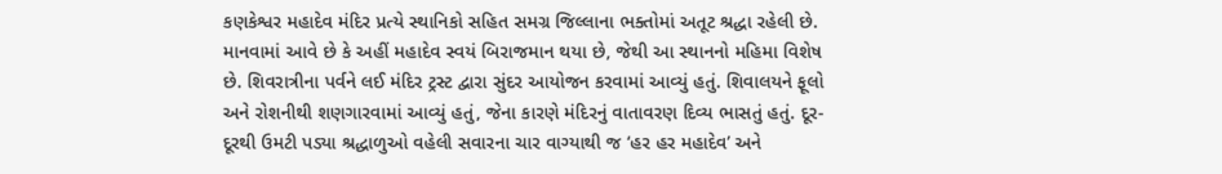કણકેશ્વર મહાદેવ મંદિર પ્રત્યે સ્થાનિકો સહિત સમગ્ર જિલ્લાના ભક્તોમાં અતૂટ શ્રદ્ધા રહેલી છે. માનવામાં આવે છે કે અહીં મહાદેવ સ્વયં બિરાજમાન થયા છે, જેથી આ સ્થાનનો મહિમા વિશેષ છે. શિવરાત્રીના પર્વને લઈ મંદિર ટ્રસ્ટ દ્વારા સુંદર આયોજન કરવામાં આવ્યું હતું. શિવાલયને ફૂલો અને રોશનીથી શણગારવામાં આવ્યું હતું, જેના કારણે મંદિરનું વાતાવરણ દિવ્ય ભાસતું હતું. દૂર-દૂરથી ઉમટી પડ્યા શ્રદ્ધાળુઓ વહેલી સવારના ચાર વાગ્યાથી જ ‘હર હર મહાદેવ’ અને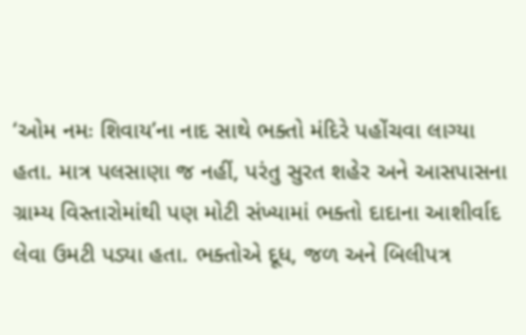‘ઓમ નમઃ શિવાય’ના નાદ સાથે ભક્તો મંદિરે પહોંચવા લાગ્યા હતા. માત્ર પલસાણા જ નહીં, પરંતુ સુરત શહેર અને આસપાસના ગ્રામ્ય વિસ્તારોમાંથી પણ મોટી સંખ્યામાં ભક્તો દાદાના આશીર્વાદ લેવા ઉમટી પડ્યા હતા. ભક્તોએ દૂધ, જળ અને બિલીપત્ર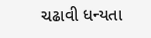ચઢાવી ધન્યતા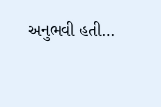અનુભવી હતી…